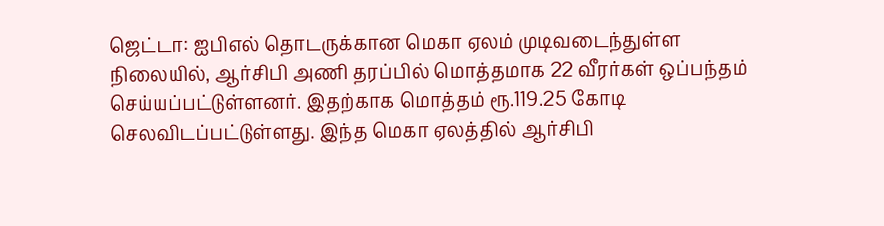ஜெட்டா: ஐபிஎல் தொடருக்கான மெகா ஏலம் முடிவடைந்துள்ள நிலையில், ஆர்சிபி அணி தரப்பில் மொத்தமாக 22 வீரர்கள் ஒப்பந்தம் செய்யப்பட்டுள்ளனர். இதற்காக மொத்தம் ரூ.119.25 கோடி செலவிடப்பட்டுள்ளது. இந்த மெகா ஏலத்தில் ஆர்சிபி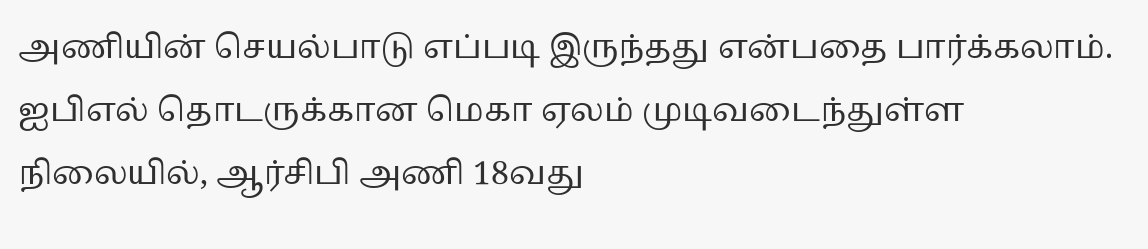அணியின் செயல்பாடு எப்படி இருந்தது என்பதை பார்க்கலாம்.
ஐபிஎல் தொடருக்கான மெகா ஏலம் முடிவடைந்துள்ள நிலையில், ஆர்சிபி அணி 18வது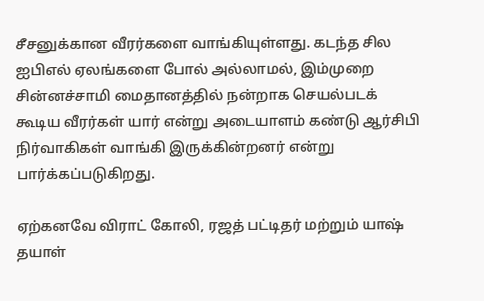சீசனுக்கான வீரர்களை வாங்கியுள்ளது. கடந்த சில ஐபிஎல் ஏலங்களை போல் அல்லாமல், இம்முறை சின்னச்சாமி மைதானத்தில் நன்றாக செயல்படக் கூடிய வீரர்கள் யார் என்று அடையாளம் கண்டு ஆர்சிபி நிர்வாகிகள் வாங்கி இருக்கின்றனர் என்று பார்க்கப்படுகிறது.

ஏற்கனவே விராட் கோலி, ரஜத் பட்டிதர் மற்றும் யாஷ் தயாள்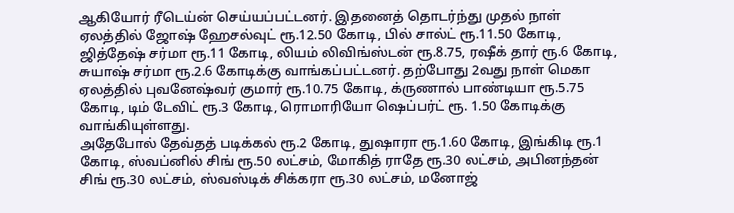ஆகியோர் ரீடெய்ன் செய்யப்பட்டனர். இதனைத் தொடர்ந்து முதல் நாள் ஏலத்தில் ஜோஷ் ஹேசல்வுட் ரூ.12.50 கோடி, பில் சால்ட் ரூ.11.50 கோடி, ஜித்தேஷ் சர்மா ரூ.11 கோடி, லியம் லிவிங்ஸ்டன் ரூ.8.75, ரஷீக் தார் ரூ.6 கோடி, சுயாஷ் சர்மா ரூ.2.6 கோடிக்கு வாங்கப்பட்டனர். தற்போது 2வது நாள் மெகா ஏலத்தில் புவனேஷ்வர் குமார் ரூ.10.75 கோடி, க்ருணால் பாண்டியா ரூ.5.75 கோடி, டிம் டேவிட் ரூ.3 கோடி, ரொமாரியோ ஷெப்பர்ட் ரூ. 1.50 கோடிக்கு வாங்கியுள்ளது.
அதேபோல் தேவ்தத் படிக்கல் ரூ.2 கோடி, துஷாரா ரூ.1.60 கோடி, இங்கிடி ரூ.1 கோடி, ஸ்வப்னில் சிங் ரூ.50 லட்சம், மோகித் ராதே ரூ.30 லட்சம், அபினந்தன் சிங் ரூ.30 லட்சம், ஸ்வஸ்டிக் சிக்கரா ரூ.30 லட்சம், மனோஜ்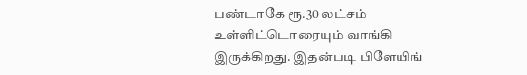பண்டாகே ரூ.30 லட்சம் உள்ளிட்டொரையும் வாங்கி இருக்கிறது. இதன்படி பிளேயிங்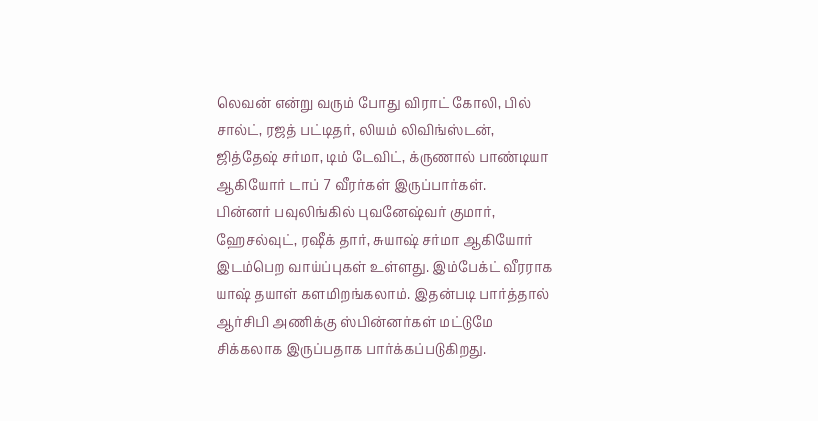லெவன் என்று வரும் போது விராட் கோலி, பில் சால்ட், ரஜத் பட்டிதர், லியம் லிவிங்ஸ்டன், ஜித்தேஷ் சர்மா, டிம் டேவிட், க்ருணால் பாண்டியா ஆகியோர் டாப் 7 வீரர்கள் இருப்பார்கள்.
பின்னர் பவுலிங்கில் புவனேஷ்வர் குமார், ஹேசல்வுட், ரஷீக் தார், சுயாஷ் சர்மா ஆகியோர் இடம்பெற வாய்ப்புகள் உள்ளது. இம்பேக்ட் வீரராக யாஷ் தயாள் களமிறங்கலாம். இதன்படி பார்த்தால் ஆர்சிபி அணிக்கு ஸ்பின்னர்கள் மட்டுமே சிக்கலாக இருப்பதாக பார்க்கப்படுகிறது.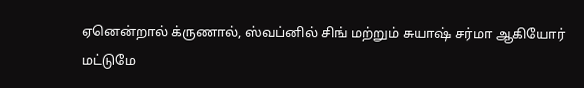ஏனென்றால் க்ருணால், ஸ்வப்னில் சிங் மற்றும் சுயாஷ் சர்மா ஆகியோர் மட்டுமே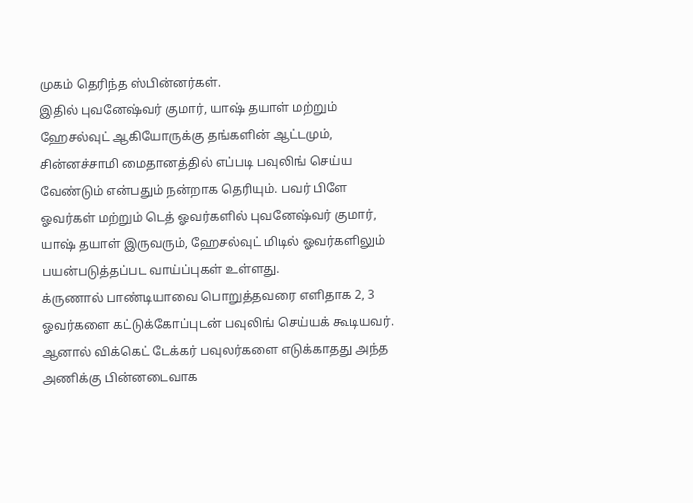முகம் தெரிந்த ஸ்பின்னர்கள்.
இதில் புவனேஷ்வர் குமார், யாஷ் தயாள் மற்றும் ஹேசல்வுட் ஆகியோருக்கு தங்களின் ஆட்டமும், சின்னச்சாமி மைதானத்தில் எப்படி பவுலிங் செய்ய வேண்டும் என்பதும் நன்றாக தெரியும். பவர் பிளே ஓவர்கள் மற்றும் டெத் ஓவர்களில் புவனேஷ்வர் குமார், யாஷ் தயாள் இருவரும், ஹேசல்வுட் மிடில் ஓவர்களிலும் பயன்படுத்தப்பட வாய்ப்புகள் உள்ளது.
க்ருணால் பாண்டியாவை பொறுத்தவரை எளிதாக 2, 3 ஓவர்களை கட்டுக்கோப்புடன் பவுலிங் செய்யக் கூடியவர். ஆனால் விக்கெட் டேக்கர் பவுலர்களை எடுக்காதது அந்த அணிக்கு பின்னடைவாக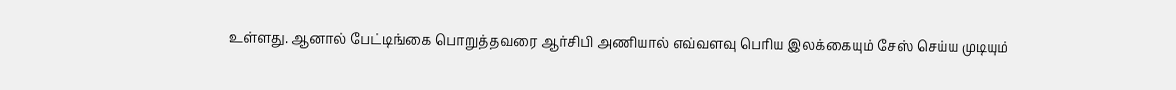உள்ளது. ஆனால் பேட்டிங்கை பொறுத்தவரை ஆர்சிபி அணியால் எவ்வளவு பெரிய இலக்கையும் சேஸ் செய்ய முடியும்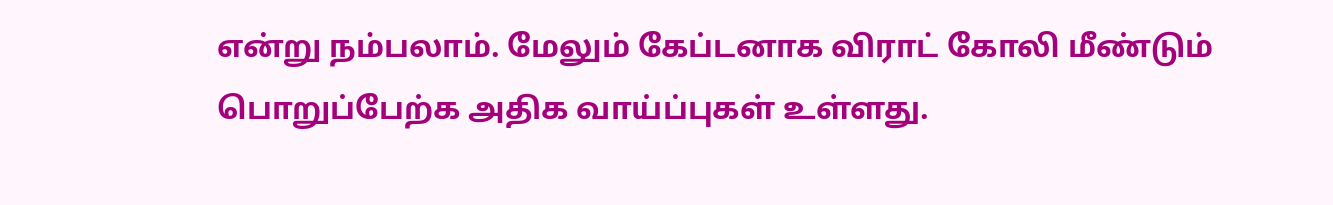என்று நம்பலாம். மேலும் கேப்டனாக விராட் கோலி மீண்டும் பொறுப்பேற்க அதிக வாய்ப்புகள் உள்ளது.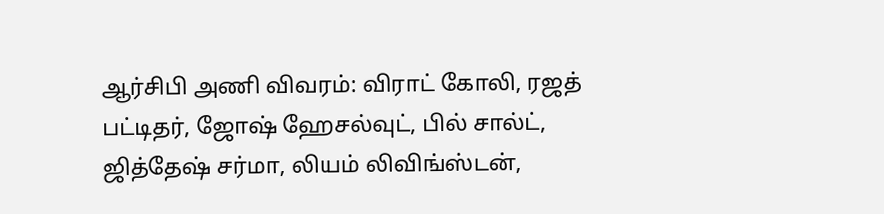ஆர்சிபி அணி விவரம்: விராட் கோலி, ரஜத் பட்டிதர், ஜோஷ் ஹேசல்வுட், பில் சால்ட், ஜித்தேஷ் சர்மா, லியம் லிவிங்ஸ்டன்,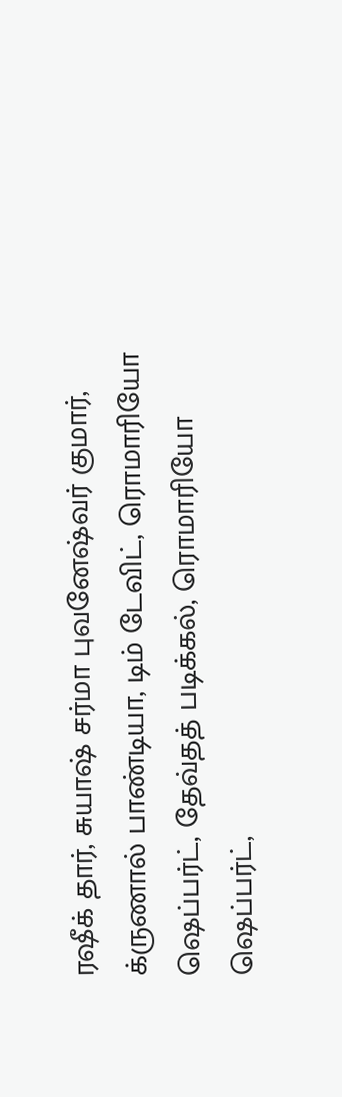ரஷீக் தார், சுயாஷ் சர்மா புவனேஷ்வர் குமார், க்ருணால் பாண்டியா, டிம் டேவிட், ரொமாரியோ ஷெப்பர்ட், தேவ்தத் படிக்கல், ரொமாரியோ ஷெப்பர்ட்,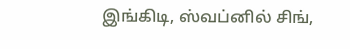இங்கிடி, ஸ்வப்னில் சிங்,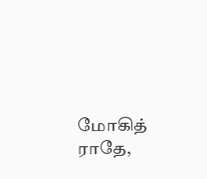மோகித் ராதே,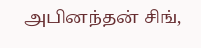அபினந்தன் சிங்,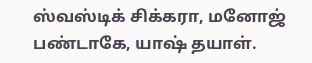ஸ்வஸ்டிக் சிக்கரா, மனோஜ் பண்டாகே, யாஷ் தயாள்.